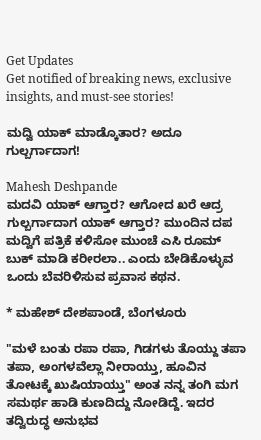Get Updates
Get notified of breaking news, exclusive insights, and must-see stories!

ಮದ್ವಿ ಯಾಕ್ ಮಾಡ್ಕೊತಾರ? ಅದೂ ಗುಲ್ಬರ್ಗಾದಾಗ!

Mahesh Deshpande
ಮದವಿ ಯಾಕ್ ಆಗ್ತಾರ? ಆಗೋದ ಖರೆ ಆದ್ರ ಗುಲ್ಬರ್ಗಾದಾಗ ಯಾಕ್ ಆಗ್ತಾರ? ಮುಂದಿನ ದಪ ಮದ್ವಿಗೆ ಪತ್ರಿಕೆ ಕಳಿಸೋ ಮುಂಚೆ ಎಸಿ ರೂಮ್ ಬುಕ್ ಮಾಡಿ ಕರೀರಲಾ.. ಎಂದು ಬೇಡಿಕೊಳ್ಳುವ ಒಂದು ಬೆವರಿಳಿಸುವ ಪ್ರವಾಸ ಕಥನ.

* ಮಹೇಶ್ ದೇಶಪಾಂಡೆ, ಬೆಂಗಳೂರು

"ಮಳೆ ಬಂತು ರಪಾ ರಪಾ, ಗಿಡಗಳು ತೊಯ್ದು ತಪಾ ತಪಾ, ಅಂಗಳವೆಲ್ಲಾ ನೀರಾಯ್ತು, ಹೂವಿನ ತೋಟಕ್ಕೆ ಖುಷಿಯಾಯ್ತು" ಅಂತ ನನ್ನ ತಂಗಿ ಮಗ ಸಮರ್ಥ ಹಾಡಿ ಕುಣದಿದ್ದು ನೋಡಿದ್ದೆ. ಇದರ ತದ್ವಿರುದ್ಧ ಅನುಭವ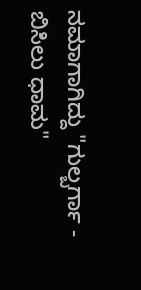ನಮಾಗಾಗಿದ್ದು "ಗುಲ್ಬರ್ಗಾ - ಬಿಸಿಲು ಧಾಮ"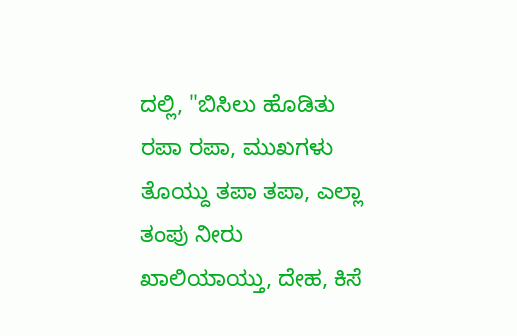ದಲ್ಲಿ, "ಬಿಸಿಲು ಹೊಡಿತು ರಪಾ ರಪಾ, ಮುಖಗಳು ತೊಯ್ದು ತಪಾ ತಪಾ, ಎಲ್ಲಾ ತಂಪು ನೀರು ಖಾಲಿಯಾಯ್ತು, ದೇಹ, ಕಿಸೆ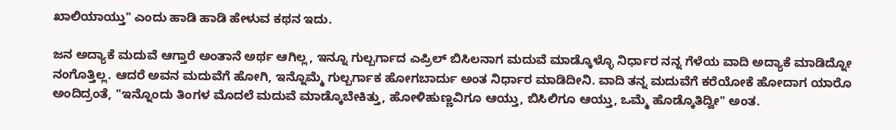ಖಾಲಿಯಾಯ್ತು" ಎಂದು ಹಾಡಿ ಹಾಡಿ ಹೇಳುವ ಕಥನ ಇದು.

ಜನ ಅದ್ಯಾಕೆ ಮದುವೆ ಆಗ್ತಾರೆ ಅಂತಾನೆ ಅರ್ಥ ಆಗಿಲ್ಲ, ಇನ್ನೂ ಗುಲ್ಬರ್ಗಾದ ಎಪ್ರಿಲ್ ಬಿಸಿಲನಾಗ ಮದುವೆ ಮಾಡ್ಕೊಳ್ಳೊ ನಿರ್ಧಾರ ನನ್ನ ಗೆಳೆಯ ವಾದಿ ಅದ್ಯಾಕೆ ಮಾಡಿದ್ನೋ ನಂಗೊತ್ತಿಲ್ಲ. ಆದರೆ ಅವನ ಮದುವೆಗೆ ಹೋಗಿ, ಇನ್ನೊಮ್ಮೆ ಗುಲ್ಬರ್ಗಾಕ ಹೋಗಬಾರ್ದು ಅಂತ ನಿರ್ಧಾರ ಮಾಡಿದೀನಿ. ವಾದಿ ತನ್ನ ಮದುವೆಗೆ ಕರೆಯೋಕೆ ಹೋದಾಗ ಯಾರೊ ಅಂದಿದ್ರಂತೆ, "ಇನ್ನೊಂದು ತಿಂಗಳ ಮೊದಲೆ ಮದುವೆ ಮಾಡ್ಕೊಬೇಕಿತ್ತು, ಹೋಳಿಹುಣ್ಣವಿಗೂ ಆಯ್ತು, ಬಿಸಿಲಿಗೂ ಆಯ್ತು, ಒಮ್ಮೆ ಹೊಡ್ಕೊತಿದ್ವೀ" ಅಂತ.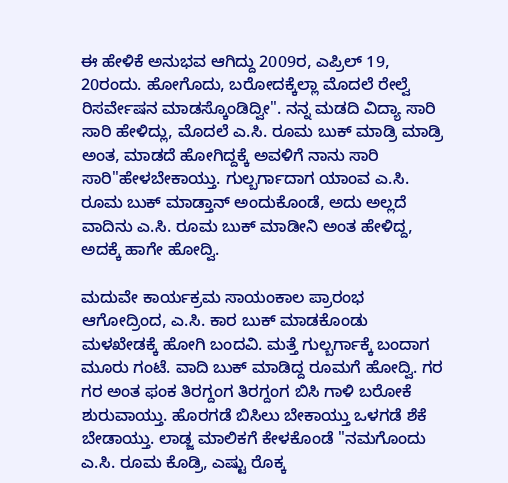ಈ ಹೇಳಿಕೆ ಅನುಭವ ಆಗಿದ್ದು 2009ರ, ಎಪ್ರಿಲ್ 19, 20ರಂದು. ಹೋಗೊದು, ಬರೋದಕ್ಕೆಲ್ಲಾ ಮೊದಲೆ ರೇಲ್ವೆ ರಿಸರ್ವೇಷನ ಮಾಡಸ್ಕೊಂಡಿದ್ವೀ". ನನ್ನ ಮಡದಿ ವಿದ್ಯಾ ಸಾರಿ ಸಾರಿ ಹೇಳಿದ್ಲು, ಮೊದಲೆ ಎ.ಸಿ. ರೂಮ ಬುಕ್ ಮಾಡ್ರಿ ಮಾಡ್ರಿ ಅಂತ, ಮಾಡದೆ ಹೋಗಿದ್ದಕ್ಕೆ ಅವಳಿಗೆ ನಾನು ಸಾರಿ ಸಾರಿ"ಹೇಳಬೇಕಾಯ್ತು. ಗುಲ್ಬರ್ಗಾದಾಗ ಯಾಂವ ಎ.ಸಿ. ರೂಮ ಬುಕ್ ಮಾಡ್ತಾನ್ ಅಂದುಕೊಂಡೆ, ಅದು ಅಲ್ಲದೆ ವಾದಿನು ಎ.ಸಿ. ರೂಮ ಬುಕ್ ಮಾಡೀನಿ ಅಂತ ಹೇಳಿದ್ದ, ಅದಕ್ಕೆ ಹಾಗೇ ಹೋದ್ವಿ.

ಮದುವೇ ಕಾರ್ಯಕ್ರಮ ಸಾಯಂಕಾಲ ಪ್ರಾರಂಭ ಆಗೋದ್ರಿಂದ, ಎ.ಸಿ. ಕಾರ ಬುಕ್ ಮಾಡಕೊಂಡು ಮಳಖೇಡಕ್ಕೆ ಹೋಗಿ ಬಂದವಿ. ಮತ್ತೆ ಗುಲ್ಬರ್ಗಾಕ್ಕೆ ಬಂದಾಗ ಮೂರು ಗಂಟೆ. ವಾದಿ ಬುಕ್ ಮಾಡಿದ್ದ ರೂಮಗೆ ಹೋದ್ವಿ. ಗರ ಗರ ಅಂತ ಫಂಕ ತಿರಗ್ದಂಗ ತಿರಗ್ದಂಗ ಬಿಸಿ ಗಾಳಿ ಬರೋಕೆ ಶುರುವಾಯ್ತು. ಹೊರಗಡೆ ಬಿಸಿಲು ಬೇಕಾಯ್ತು ಒಳಗಡೆ ಶೆಕೆ ಬೇಡಾಯ್ತು. ಲಾಡ್ಜ ಮಾಲಿಕಗೆ ಕೇಳಕೊಂಡೆ "ನಮಗೊಂದು ಎ.ಸಿ. ರೂಮ ಕೊಡ್ರಿ, ಎಷ್ಟು ರೊಕ್ಕ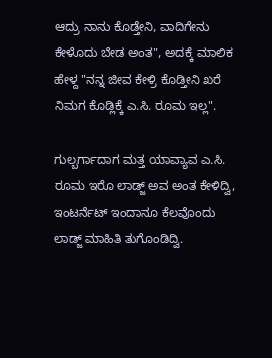ಆದ್ರು ನಾನು ಕೊಡ್ತೇನಿ, ವಾದಿಗೇನು ಕೇಳೊದು ಬೇಡ ಅಂತ", ಅದಕ್ಕೆ ಮಾಲಿಕ ಹೇಳ್ದ "ನನ್ನ ಜೀವ ಕೇಳ್ರಿ ಕೊಡ್ತೀನಿ ಖರೆ ನಿಮಗ ಕೊಡ್ಲಿಕ್ಕೆ ಎ.ಸಿ. ರೂಮ ಇಲ್ಲ".

ಗುಲ್ಬರ್ಗಾದಾಗ ಮತ್ತ ಯಾವ್ಯಾವ ಎ.ಸಿ. ರೂಮ ಇರೊ ಲಾಡ್ಜ್ ಅವ ಅಂತ ಕೇಳಿದ್ವಿ, ಇಂಟರ್ನೆಟ್ ಇಂದಾನೂ ಕೆಲವೊಂದು ಲಾಡ್ಜ್ ಮಾಹಿತಿ ತುಗೊಂಡಿದ್ವಿ.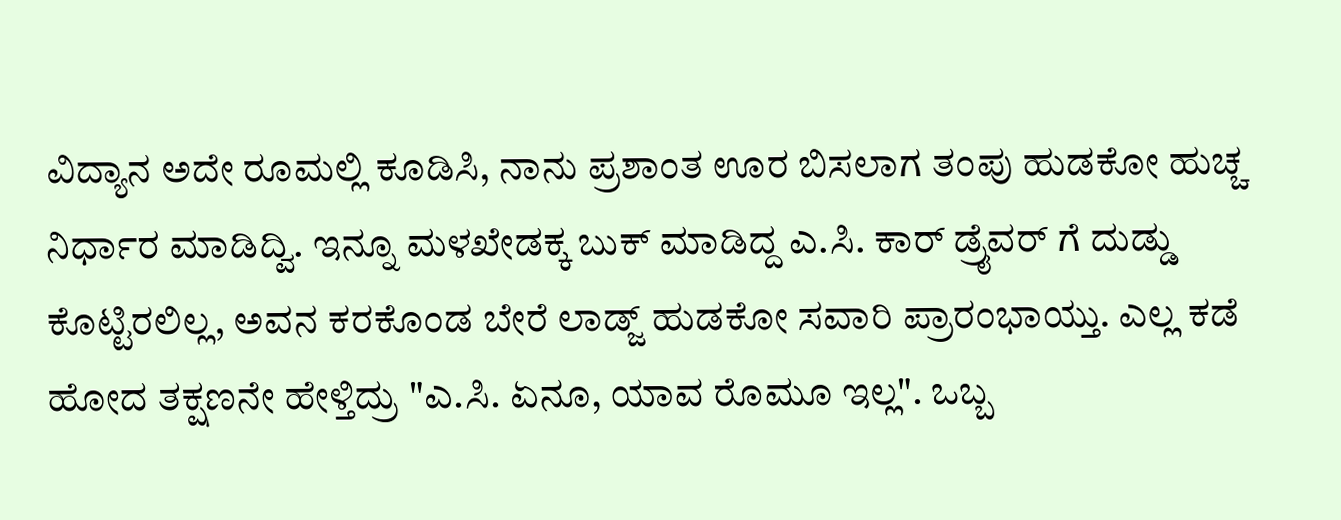ವಿದ್ಯಾನ ಅದೇ ರೂಮಲ್ಲಿ ಕೂಡಿಸಿ, ನಾನು ಪ್ರಶಾಂತ ಊರ ಬಿಸಲಾಗ ತಂಪು ಹುಡಕೋ ಹುಚ್ಚ ನಿರ್ಧಾರ ಮಾಡಿದ್ವಿ. ಇನ್ನೂ ಮಳಖೇಡಕ್ಕ ಬುಕ್ ಮಾಡಿದ್ದ ಎ.ಸಿ. ಕಾರ್ ಡ್ರೈವರ್ ಗೆ ದುಡ್ಡು ಕೊಟ್ಟಿರಲಿಲ್ಲ, ಅವನ ಕರಕೊಂಡ ಬೇರೆ ಲಾಡ್ಜ್ ಹುಡಕೋ ಸವಾರಿ ಪ್ರಾರಂಭಾಯ್ತು. ಎಲ್ಲ ಕಡೆ ಹೋದ ತಕ್ಷಣನೇ ಹೇಳ್ತಿದ್ರು "ಎ.ಸಿ. ಏನೂ, ಯಾವ ರೊಮೂ ಇಲ್ಲ". ಒಬ್ಬ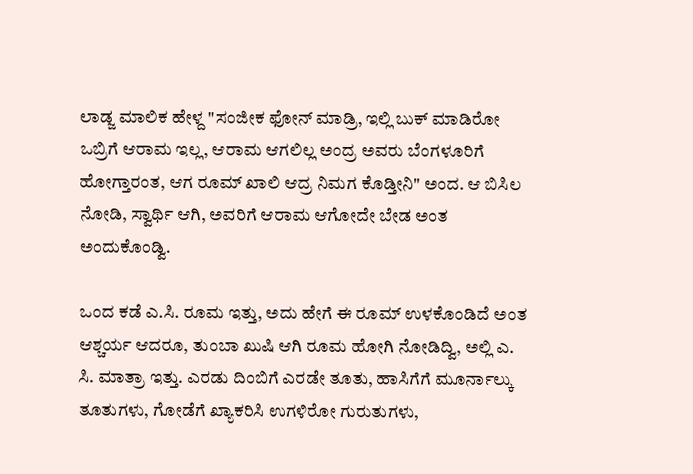ಲಾಡ್ಜ ಮಾಲಿಕ ಹೇಳ್ದ "ಸಂಜೀಕ ಫೋನ್ ಮಾಡ್ರಿ, ಇಲ್ಲಿ ಬುಕ್ ಮಾಡಿರೋ ಒಬ್ರಿಗೆ ಆರಾಮ ಇಲ್ಲ, ಆರಾಮ ಆಗಲಿಲ್ಲ ಅಂದ್ರ ಅವರು ಬೆಂಗಳೂರಿಗೆ ಹೋಗ್ತಾರಂತ, ಆಗ ರೂಮ್ ಖಾಲಿ ಆದ್ರ ನಿಮಗ ಕೊಡ್ತೀನಿ" ಅಂದ. ಆ ಬಿಸಿಲ ನೋಡಿ, ಸ್ವಾರ್ಥಿ ಆಗಿ, ಅವರಿಗೆ ಆರಾಮ ಆಗೋದೇ ಬೇಡ ಅಂತ ಅಂದುಕೊಂಡ್ವಿ.

ಒಂದ ಕಡೆ ಎ.ಸಿ. ರೂಮ ಇತ್ತು, ಅದು ಹೇಗೆ ಈ ರೂಮ್ ಉಳಕೊಂಡಿದೆ ಅಂತ ಆಶ್ಚರ್ಯ ಆದರೂ, ತುಂಬಾ ಖುಷಿ ಆಗಿ ರೂಮ ಹೋಗಿ ನೋಡಿದ್ವಿ, ಅಲ್ಲಿ ಎ. ಸಿ. ಮಾತ್ರಾ ಇತ್ತು. ಎರಡು ದಿಂಬಿಗೆ ಎರಡೇ ತೂತು, ಹಾಸಿಗೆಗೆ ಮೂರ್ನಾಲ್ಕು ತೂತುಗಳು, ಗೋಡೆಗೆ ಖ್ಯಾಕರಿಸಿ ಉಗಳಿರೋ ಗುರುತುಗಳು,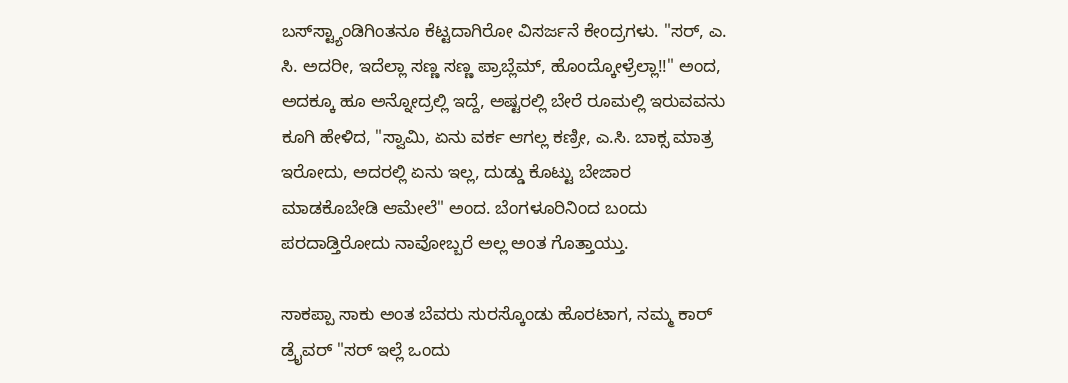ಬಸ್‌ಸ್ಟ್ಯಾಂಡಿಗಿಂತನೂ ಕೆಟ್ಟದಾಗಿರೋ ವಿಸರ್ಜನೆ ಕೇಂದ್ರಗಳು. "ಸರ್, ಎ. ಸಿ. ಅದರೀ, ಇದೆಲ್ಲಾ ಸಣ್ಣ ಸಣ್ಣ ಪ್ರಾಬ್ಲೆಮ್, ಹೊಂದ್ಕೋಳ್ರೆಲ್ಲಾ!!" ಅಂದ, ಅದಕ್ಕೂ ಹೂ ಅನ್ನೋದ್ರಲ್ಲಿ ಇದ್ದೆ, ಅಷ್ಟರಲ್ಲಿ ಬೇರೆ ರೂಮಲ್ಲಿ ಇರುವವನು ಕೂಗಿ ಹೇಳಿದ, "ಸ್ವಾಮಿ, ಏನು ವರ್ಕ ಆಗಲ್ಲ ಕಣ್ರೀ, ಎ.ಸಿ. ಬಾಕ್ಸ ಮಾತ್ರ ಇರೋದು, ಅದರಲ್ಲಿ ಏನು ಇಲ್ಲ, ದುಡ್ಡು ಕೊಟ್ಟು ಬೇಜಾರ ಮಾಡಕೊಬೇಡಿ ಆಮೇಲೆ" ಅಂದ. ಬೆಂಗಳೂರಿನಿಂದ ಬಂದು ಪರದಾಡ್ತಿರೋದು ನಾವೋಬ್ಬರೆ ಅಲ್ಲ ಅಂತ ಗೊತ್ತಾಯ್ತು.

ಸಾಕಪ್ಪಾ ಸಾಕು ಅಂತ ಬೆವರು ಸುರಸ್ಕೊಂಡು ಹೊರಟಾಗ, ನಮ್ಮ ಕಾರ್ ಡ್ರೈವರ್ "ಸರ್ ಇಲ್ಲೆ ಒಂದು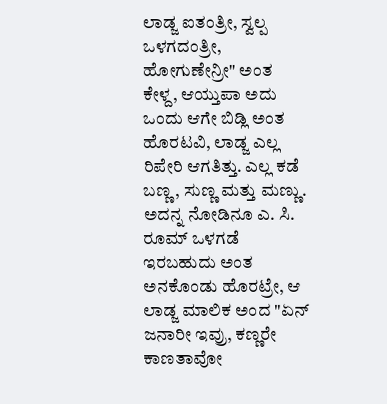ಲಾಡ್ಜ ಐತಂತ್ರೀ, ಸ್ವಲ್ಪ ಒಳಗದಂತ್ರೀ, ಹೋಗುಣೇನ್ರೀ" ಅಂತ ಕೇಳ್ದ, ಆಯ್ತುಪಾ ಅದು ಒಂದು ಆಗೇ ಬಿಡ್ಲಿ ಅಂತ ಹೊರಟವಿ, ಲಾಡ್ಜ ಎಲ್ಲ ರಿಪೇರಿ ಆಗತಿತ್ತು. ಎಲ್ಲ ಕಡೆ ಬಣ್ಣ, ಸುಣ್ಣ ಮತ್ತು ಮಣ್ಣು. ಅದನ್ನ ನೋಡಿನೂ ಎ. ಸಿ. ರೂಮ್ ಒಳಗಡೆ ಇರಬಹುದು ಅಂತ ಅನಕೊಂಡು ಹೊರಟ್ರೇ, ಆ ಲಾಡ್ಜ ಮಾಲಿಕ ಅಂದ "ಏನ್ ಜನಾರೀ ಇವ್ರು, ಕಣ್ಣರೇ ಕಾಣತಾವೋ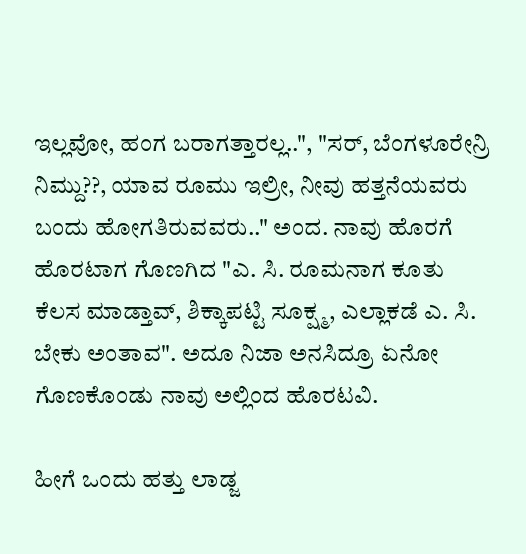ಇಲ್ಲವೋ, ಹಂಗ ಬರಾಗತ್ತಾರಲ್ಲ..", "ಸರ್, ಬೆಂಗಳೂರೇನ್ರಿ ನಿಮ್ದು??, ಯಾವ ರೂಮು ಇಲ್ರೀ, ನೀವು ಹತ್ತನೆಯವರು ಬಂದು ಹೋಗತಿರುವವರು.." ಅಂದ. ನಾವು ಹೊರಗೆ ಹೊರಟಾಗ ಗೊಣಗಿದ "ಎ. ಸಿ. ರೂಮನಾಗ ಕೂತು ಕೆಲಸ ಮಾಡ್ತಾವ್, ಶಿಕ್ಕಾಪಟ್ಟಿ ಸೂಕ್ಷ್ಮ, ಎಲ್ಲಾಕಡೆ ಎ. ಸಿ. ಬೇಕು ಅಂತಾವ". ಅದೂ ನಿಜಾ ಅನಸಿದ್ರೂ ಏನೋ ಗೊಣಕೊಂಡು ನಾವು ಅಲ್ಲಿಂದ ಹೊರಟವಿ.

ಹೀಗೆ ಒಂದು ಹತ್ತು ಲಾಡ್ಜ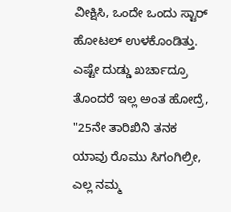ವೀಕ್ಷಿಸಿ, ಒಂದೇ ಒಂದು ಸ್ಟಾರ್ ಹೋಟಲ್ ಉಳಕೊಂಡಿತ್ತು. ಎಷ್ಟೇ ದುಡ್ಡು ಖರ್ಚಾದ್ರೂ ತೊಂದರೆ ಇಲ್ಲ ಅಂತ ಹೋದ್ರೆ, "25ನೇ ತಾರಿಖಿನಿ ತನಕ ಯಾವು ರೊಮು ಸಿಗಂಗಿಲ್ರೀ, ಎಲ್ಲ ನಮ್ಮ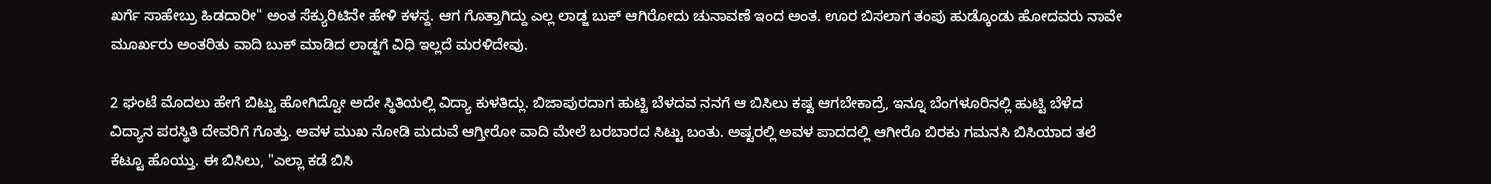ಖರ್ಗೆ ಸಾಹೇಬ್ರು ಹಿಡದಾರೀ" ಅಂತ ಸೆಕ್ಯುರಿಟಿನೇ ಹೇಳಿ ಕಳಸ್ದ. ಆಗ ಗೊತ್ತಾಗಿದ್ದು ಎಲ್ಲ ಲಾಡ್ಜ ಬುಕ್ ಆಗಿರೋದು ಚುನಾವಣೆ ಇಂದ ಅಂತ. ಊರ ಬಿಸಲಾಗ ತಂಪು ಹುಡ್ಕೊಂಡು ಹೋದವರು ನಾವೇ ಮೂರ್ಖರು ಅಂತರಿತು ವಾದಿ ಬುಕ್ ಮಾಡಿದ ಲಾಡ್ಜಗೆ ವಿಧಿ ಇಲ್ಲದೆ ಮರಳಿದೇವು.

2 ಘಂಟೆ ಮೊದಲು ಹೇಗೆ ಬಿಟ್ಟು ಹೋಗಿದ್ವೋ ಅದೇ ಸ್ಥಿತಿಯಲ್ಲಿ ವಿದ್ಯಾ ಕುಳತಿದ್ಲು. ಬಿಜಾಪುರದಾಗ ಹುಟ್ಟಿ ಬೆಳದವ ನನಗೆ ಆ ಬಿಸಿಲು ಕಷ್ಟ ಆಗಬೇಕಾದ್ರೆ, ಇನ್ನೂ ಬೆಂಗಳೂರಿನಲ್ಲಿ ಹುಟ್ಟಿ ಬೆಳೆದ ವಿದ್ಯಾನ ಪರಸ್ಥಿತಿ ದೇವರಿಗೆ ಗೊತ್ತು. ಅವಳ ಮುಖ ನೋಡಿ ಮದುವೆ ಆಗ್ತೀರೋ ವಾದಿ ಮೇಲೆ ಬರಬಾರದ ಸಿಟ್ಟು ಬಂತು. ಅಷ್ಟರಲ್ಲಿ ಅವಳ ಪಾದದಲ್ಲಿ ಆಗೀರೊ ಬಿರಕು ಗಮನಸಿ ಬಿಸಿಯಾದ ತಲೆ ಕೆಟ್ಟೂ ಹೊಯ್ತು. ಈ ಬಿಸಿಲು, "ಎಲ್ಲಾ ಕಡೆ ಬಿಸಿ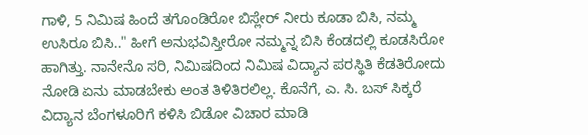ಗಾಳಿ, 5 ನಿಮಿಷ ಹಿಂದೆ ತಗೊಂಡಿರೋ ಬಿಸ್ಲೇರ್ ನೀರು ಕೂಡಾ ಬಿಸಿ, ನಮ್ಮ ಉಸಿರೂ ಬಿಸಿ.." ಹೀಗೆ ಅನುಭವಿಸ್ತೀರೋ ನಮ್ಮನ್ನ ಬಿಸಿ ಕೆಂಡದಲ್ಲಿ ಕೂಡಸಿರೋ ಹಾಗಿತ್ತು. ನಾನೇನೊ ಸರಿ, ನಿಮಿಷದಿಂದ ನಿಮಿಷ ವಿದ್ಯಾನ ಪರಸ್ಥಿತಿ ಕೆಡತಿರೋದು ನೋಡಿ ಏನು ಮಾಡಬೇಕು ಅಂತ ತಿಳಿತಿರಲಿಲ್ಲ. ಕೊನೆಗೆ, ಎ. ಸಿ. ಬಸ್ ಸಿಕ್ಕರೆ ವಿದ್ಯಾನ ಬೆಂಗಳೂರಿಗೆ ಕಳಿಸಿ ಬಿಡೋ ವಿಚಾರ ಮಾಡಿ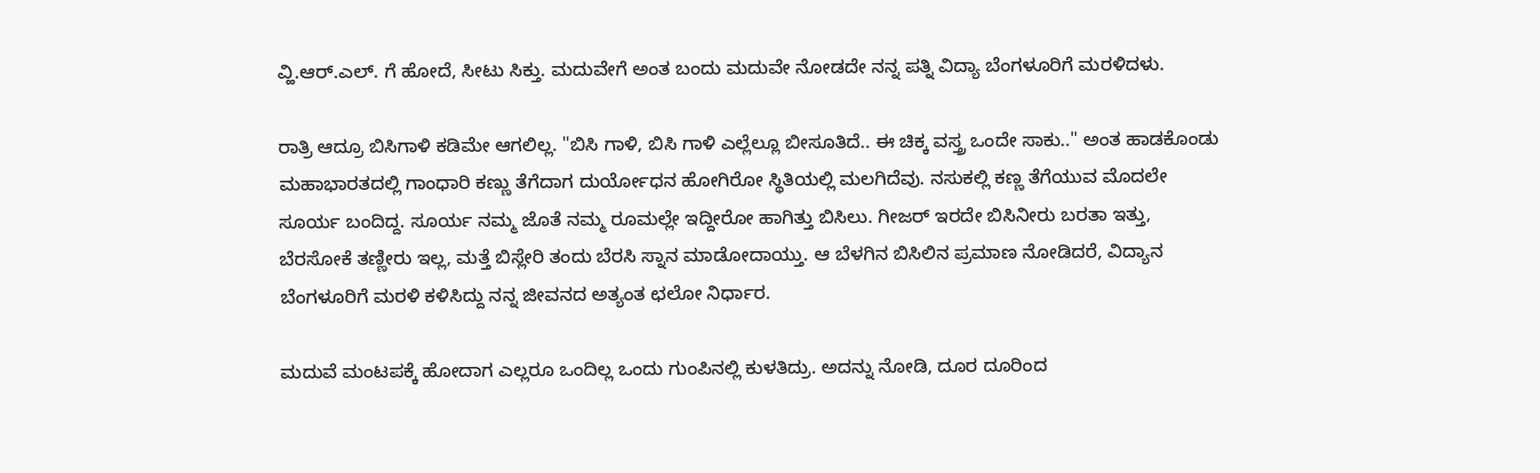ವ್ಹಿ.ಆರ್.ಎಲ್. ಗೆ ಹೋದೆ, ಸೀಟು ಸಿಕ್ತು. ಮದುವೇಗೆ ಅಂತ ಬಂದು ಮದುವೇ ನೋಡದೇ ನನ್ನ ಪತ್ನಿ ವಿದ್ಯಾ ಬೆಂಗಳೂರಿಗೆ ಮರಳಿದಳು.

ರಾತ್ರಿ ಆದ್ರೂ ಬಿಸಿಗಾಳಿ ಕಡಿಮೇ ಆಗಲಿಲ್ಲ. "ಬಿಸಿ ಗಾಳಿ, ಬಿಸಿ ಗಾಳಿ ಎಲ್ಲೆಲ್ಲೂ ಬೀಸೂತಿದೆ.. ಈ ಚಿಕ್ಕ ವಸ್ತ್ರ ಒಂದೇ ಸಾಕು.." ಅಂತ ಹಾಡಕೊಂಡು ಮಹಾಭಾರತದಲ್ಲಿ ಗಾಂಧಾರಿ ಕಣ್ಣು ತೆಗೆದಾಗ ದುರ್ಯೋಧನ ಹೋಗಿರೋ ಸ್ಥಿತಿಯಲ್ಲಿ ಮಲಗಿದೆವು. ನಸುಕಲ್ಲಿ ಕಣ್ಣ ತೆಗೆಯುವ ಮೊದಲೇ ಸೂರ್ಯ ಬಂದಿದ್ದ. ಸೂರ್ಯ ನಮ್ಮ ಜೊತೆ ನಮ್ಮ ರೂಮಲ್ಲೇ ಇದ್ದೀರೋ ಹಾಗಿತ್ತು ಬಿಸಿಲು. ಗೀಜರ್ ಇರದೇ ಬಿಸಿನೀರು ಬರತಾ ಇತ್ತು, ಬೆರಸೋಕೆ ತಣ್ಣೀರು ಇಲ್ಲ, ಮತ್ತೆ ಬಿಸ್ಲೇರಿ ತಂದು ಬೆರಸಿ ಸ್ನಾನ ಮಾಡೋದಾಯ್ತು. ಆ ಬೆಳಗಿನ ಬಿಸಿಲಿನ ಪ್ರಮಾಣ ನೋಡಿದರೆ, ವಿದ್ಯಾನ ಬೆಂಗಳೂರಿಗೆ ಮರಳಿ ಕಳಿಸಿದ್ದು ನನ್ನ ಜೀವನದ ಅತ್ಯಂತ ಛಲೋ ನಿರ್ಧಾರ.

ಮದುವೆ ಮಂಟಪಕ್ಕೆ ಹೋದಾಗ ಎಲ್ಲರೂ ಒಂದಿಲ್ಲ ಒಂದು ಗುಂಪಿನಲ್ಲಿ ಕುಳತಿದ್ರು. ಅದನ್ನು ನೋಡಿ, ದೂರ ದೂರಿಂದ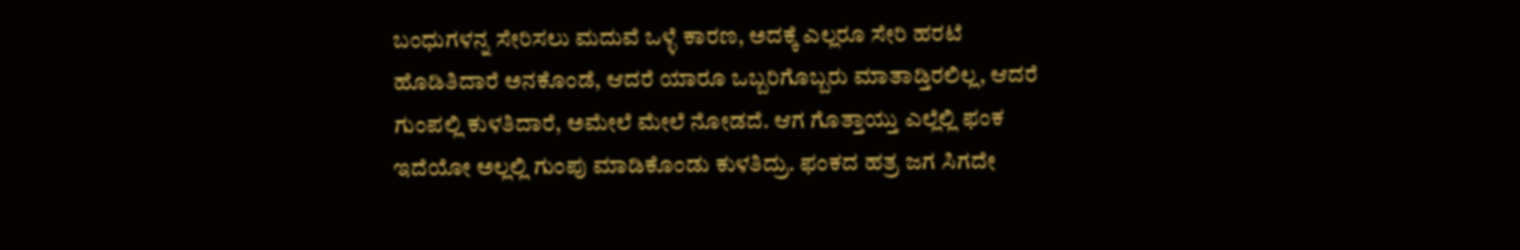ಬಂಧುಗಳನ್ನ ಸೇರಿಸಲು ಮದುವೆ ಒಳ್ಳೆ ಕಾರಣ, ಅದಕ್ಕೆ ಎಲ್ಲರೂ ಸೇರಿ ಹರಟೆ ಹೊಡಿತಿದಾರೆ ಅನಕೊಂಡೆ, ಆದರೆ ಯಾರೂ ಒಬ್ಬರಿಗೊಬ್ಬರು ಮಾತಾಡ್ತಿರಲಿಲ್ಲ, ಆದರೆ ಗುಂಪಲ್ಲಿ ಕುಳತಿದಾರೆ, ಅಮೇಲೆ ಮೇಲೆ ನೋಡದೆ. ಆಗ ಗೊತ್ತಾಯ್ತು ಎಲ್ಲೆಲ್ಲಿ ಫಂಕ ಇದೆಯೋ ಅಲ್ಲಲ್ಲಿ ಗುಂಪು ಮಾಡಿಕೊಂಡು ಕುಳತಿದ್ರು. ಫಂಕದ ಹತ್ರ ಜಗ ಸಿಗದೇ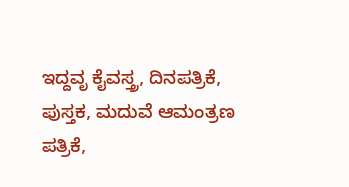ಇದ್ದವೃ ಕೈವಸ್ತ್ರ, ದಿನಪತ್ರಿಕೆ, ಪುಸ್ತಕ, ಮದುವೆ ಆಮಂತ್ರಣ ಪತ್ರಿಕೆ,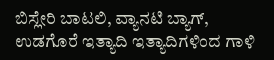ಬಿಸ್ಲೇರಿ ಬಾಟಲಿ, ವ್ಯಾನಟಿ ಬ್ಯಾಗ್, ಉಡಗೊರೆ ಇತ್ಯಾದಿ ಇತ್ಯಾದಿಗಳಿಂದ ಗಾಳಿ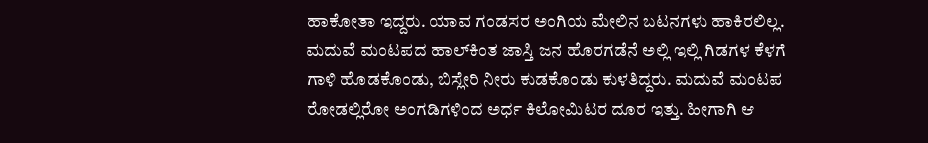ಹಾಕೋತಾ ಇದ್ದರು. ಯಾವ ಗಂಡಸರ ಅಂಗಿಯ ಮೇಲಿನ ಬಟನಗಳು ಹಾಕಿರಲಿಲ್ಲ. ಮದುವೆ ಮಂಟಪದ ಹಾಲ್‌ಕಿಂತ ಜಾಸ್ತಿ ಜನ ಹೊರಗಡೆನೆ ಅಲ್ಲಿ ಇಲ್ಲಿ ಗಿಡಗಳ ಕೆಳಗೆ ಗಾಳಿ ಹೊಡಕೊಂಡು, ಬಿಸ್ಲೇರಿ ನೀರು ಕುಡಕೊಂಡು ಕುಳತಿದ್ದರು. ಮದುವೆ ಮಂಟಪ ರೋಡಲ್ಲಿರೋ ಅಂಗಡಿಗಳಿಂದ ಅರ್ಧ ಕಿಲೋಮಿಟರ ದೂರ ಇತ್ತು. ಹೀಗಾಗಿ ಆ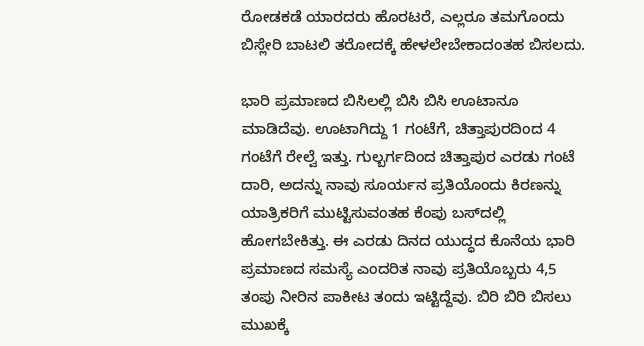ರೋಡಕಡೆ ಯಾರದರು ಹೊರಟರೆ, ಎಲ್ಲರೂ ತಮಗೊಂದು ಬಿಸ್ಲೇರಿ ಬಾಟಲಿ ತರೋದಕ್ಕೆ ಹೇಳಲೇಬೇಕಾದಂತಹ ಬಿಸಲದು.

ಭಾರಿ ಪ್ರಮಾಣದ ಬಿಸಿಲಲ್ಲಿ ಬಿಸಿ ಬಿಸಿ ಊಟಾನೂ ಮಾಡಿದೆವು. ಊಟಾಗಿದ್ದು 1 ಗಂಟೆಗೆ, ಚಿತ್ತಾಪುರದಿಂದ 4 ಗಂಟೆಗೆ ರೇಲ್ವೆ ಇತ್ತು. ಗುಲ್ಬರ್ಗದಿಂದ ಚಿತ್ತಾಪುರ ಎರಡು ಗಂಟೆ ದಾರಿ, ಅದನ್ನು ನಾವು ಸೂರ್ಯನ ಪ್ರತಿಯೊಂದು ಕಿರಣನ್ನು ಯಾತ್ರಿಕರಿಗೆ ಮುಟ್ಟಿಸುವಂತಹ ಕೆಂಪು ಬಸ್‌ದಲ್ಲಿ ಹೋಗಬೇಕಿತ್ತು. ಈ ಎರಡು ದಿನದ ಯುದ್ಧದ ಕೊನೆಯ ಭಾರಿ ಪ್ರಮಾಣದ ಸಮಸ್ಯೆ ಎಂದರಿತ ನಾವು ಪ್ರತಿಯೊಬ್ಬರು 4,5 ತಂಪು ನೀರಿನ ಪಾಕೀಟ ತಂದು ಇಟ್ಟಿದ್ದೆವು. ಬಿರಿ ಬಿರಿ ಬಿಸಲು ಮುಖಕ್ಕೆ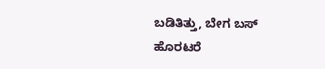ಬಡಿತಿತ್ತು, ಬೇಗ ಬಸ್ ಹೊರಟರೆ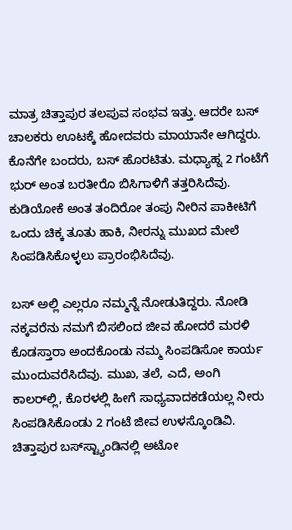ಮಾತ್ರ ಚಿತ್ತಾಪುರ ತಲಪುವ ಸಂಭವ ಇತ್ತು. ಆದರೇ ಬಸ್ ಚಾಲಕರು ಊಟಕ್ಕೆ ಹೋದವರು ಮಾಯಾನೇ ಆಗಿದ್ದರು. ಕೊನೆಗೇ ಬಂದರು, ಬಸ್ ಹೊರಟಿತು. ಮಧ್ಯಾಹ್ನ 2 ಗಂಟೆಗೆ ಭುರ್ ಅಂತ ಬರತೀರೊ ಬಿಸಿಗಾಳಿಗೆ ತತ್ತರಿಸಿದೆವು. ಕುಡಿಯೋಕೆ ಅಂತ ತಂದಿರೋ ತಂಪು ನೀರಿನ ಪಾಕೀಟಿಗೆ ಒಂದು ಚಿಕ್ಕ ತೂತು ಹಾಕಿ, ನೀರನ್ನು ಮುಖದ ಮೇಲೆ ಸಿಂಪಡಿಸಿಕೊಳ್ಳಲು ಪ್ರಾರಂಭಿಸಿದೆವು.

ಬಸ್ ಅಲ್ಲಿ ಎಲ್ಲರೂ ನಮ್ಮನ್ನೆ ನೋಡುತಿದ್ದರು. ನೋಡಿ ನಕ್ಕವರೆನು ನಮಗೆ ಬಿಸಲಿಂದ ಜೀವ ಹೋದರೆ ಮರಳಿ ಕೊಡಸ್ತಾರಾ ಅಂದಕೊಂಡು ನಮ್ಮ ಸಿಂಪಡಿಸೋ ಕಾರ್ಯ ಮುಂದುವರೆಸಿದೆವು. ಮುಖ, ತಲೆ, ಎದೆ, ಅಂಗಿ ಕಾಲರ್‌ಲ್ಲಿ, ಕೊರಳಲ್ಲಿ ಹೀಗೆ ಸಾಧ್ಯವಾದಕಡೆಯಲ್ಲ ನೀರು ಸಿಂಪಡಿಸಿಕೊಂಡು 2 ಗಂಟೆ ಜೀವ ಉಳಸ್ಕೊಂಡಿವಿ. ಚಿತ್ತಾಪುರ ಬಸ್‌ಸ್ಟ್ಯಾಂಡಿನಲ್ಲಿ ಅಟೋ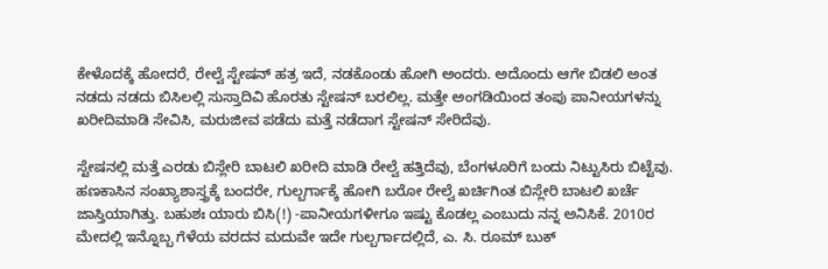ಕೇಳೊದಕ್ಕೆ ಹೋದರೆ, ರೇಲ್ವೆ ಸ್ಟೇಷನ್ ಹತ್ರ ಇದೆ, ನಡಕೊಂಡು ಹೋಗಿ ಅಂದರು. ಅದೊಂದು ಆಗೇ ಬಿಡಲಿ ಅಂತ ನಡದು ನಡದು ಬಿಸಿಲಲ್ಲಿ ಸುಸ್ತಾದಿವಿ ಹೊರತು ಸ್ಟೇಷನ್ ಬರಲಿಲ್ಲ. ಮತ್ತೇ ಅಂಗಡಿಯಿಂದ ತಂಪು ಪಾನೀಯಗಳನ್ನು ಖರೀದಿಮಾಡಿ ಸೇವಿಸಿ, ಮರುಜೀವ ಪಡೆದು ಮತ್ತೆ ನಡೆದಾಗ ಸ್ಟೇಷನ್ ಸೇರಿದೆವು.

ಸ್ಟೇಷನಲ್ಲಿ ಮತ್ತೆ ಎರಡು ಬಿಸ್ಲೇರಿ ಬಾಟಲಿ ಖರೀದಿ ಮಾಡಿ ರೇಲ್ವೆ ಹತ್ತಿದೆವು, ಬೆಂಗಳೂರಿಗೆ ಬಂದು ನಿಟ್ಟುಸಿರು ಬಿಟ್ಟೆವು. ಹಣಕಾಸಿನ ಸಂಖ್ಯಾಶಾಸ್ತ್ರಕ್ಕೆ ಬಂದರೇ, ಗುಲ್ಬರ್ಗಾಕ್ಕೆ ಹೋಗಿ ಬರೋ ರೇಲ್ವೆ ಖರ್ಚಿಗಿಂತ ಬಿಸ್ಲೇರಿ ಬಾಟಲಿ ಖರ್ಚೆ ಜಾಸ್ತಿಯಾಗಿತ್ತು. ಬಹುಶಃ ಯಾರು ಬಿಸಿ(!) -ಪಾನೀಯಗಳೀಗೂ ಇಷ್ಟು ಕೊಡಲ್ಲ ಎಂಬುದು ನನ್ನ ಅನಿಸಿಕೆ. 2010ರ ಮೇದಲ್ಲಿ ಇನ್ನೊಬ್ಬ ಗೆಳೆಯ ವರದನ ಮದುವೇ ಇದೇ ಗುಲ್ಬರ್ಗಾದಲ್ಲಿದೆ, ಎ. ಸಿ. ರೂಮ್ ಬುಕ್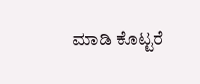ಮಾಡಿ ಕೊಟ್ಟರೆ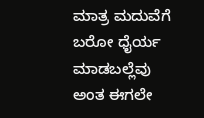ಮಾತ್ರ ಮದುವೆಗೆ ಬರೋ ಧೈರ್ಯ ಮಾಡಬಲ್ಲೆವು ಅಂತ ಈಗಲೇ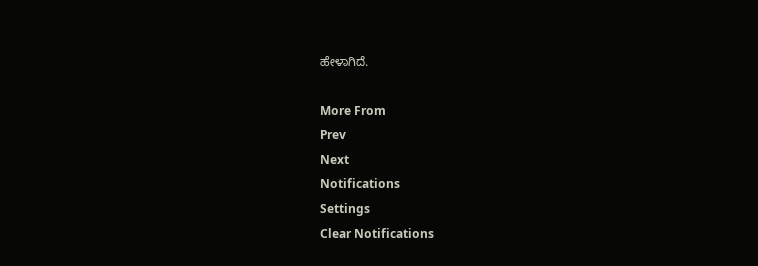ಹೇಳಾಗಿದೆ.

More From
Prev
Next
Notifications
Settings
Clear Notifications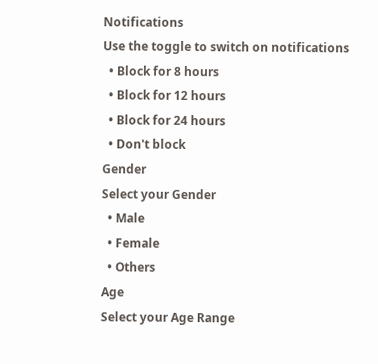Notifications
Use the toggle to switch on notifications
  • Block for 8 hours
  • Block for 12 hours
  • Block for 24 hours
  • Don't block
Gender
Select your Gender
  • Male
  • Female
  • Others
Age
Select your Age Range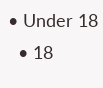• Under 18
  • 18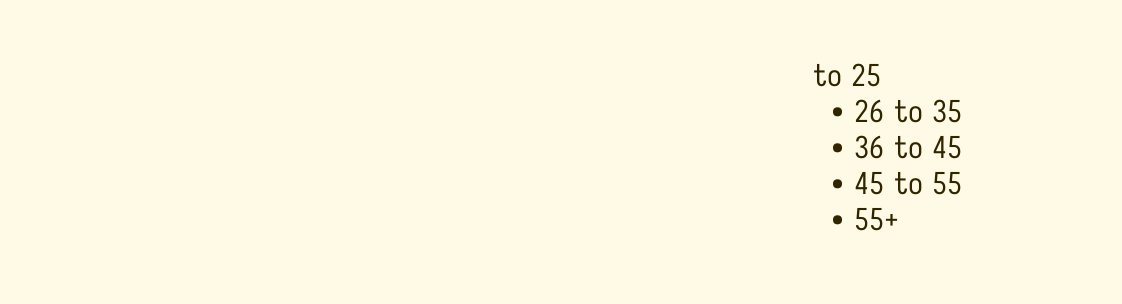to 25
  • 26 to 35
  • 36 to 45
  • 45 to 55
  • 55+